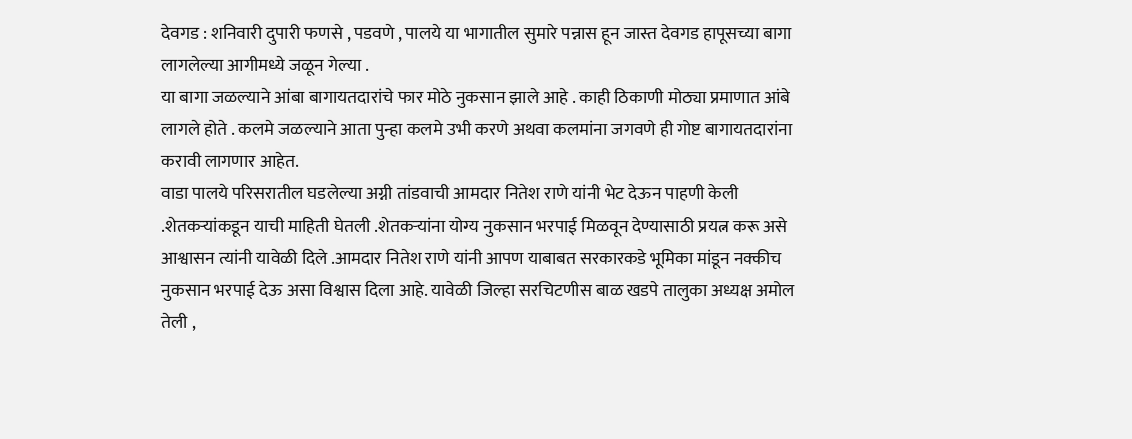देवगड : शनिवारी दुपारी फणसे , पडवणे , पालये या भागातील सुमारे पन्नास हून जास्त देवगड हापूसच्या बागा लागलेल्या आगीमध्ये जळून गेल्या .
या बागा जळल्याने आंबा बागायतदारांचे फार मोठे नुकसान झाले आहे . काही ठिकाणी मोठ्या प्रमाणात आंबे लागले होते . कलमे जळल्याने आता पुन्हा कलमे उभी करणे अथवा कलमांना जगवणे ही गोष्ट बागायतदारांना करावी लागणार आहेत.
वाडा पालये परिसरातील घडलेल्या अग्नी तांडवाची आमदार नितेश राणे यांनी भेट देऊन पाहणी केली .शेतकऱ्यांकडून याची माहिती घेतली .शेतकऱ्यांना योग्य नुकसान भरपाई मिळवून देण्यासाठी प्रयत्न करू असे आश्वासन त्यांनी यावेळी दिले .आमदार नितेश राणे यांनी आपण याबाबत सरकारकडे भूमिका मांडून नक्कीच नुकसान भरपाई देऊ असा विश्वास दिला आहे. यावेळी जिल्हा सरचिटणीस बाळ खडपे तालुका अध्यक्ष अमोल तेली ,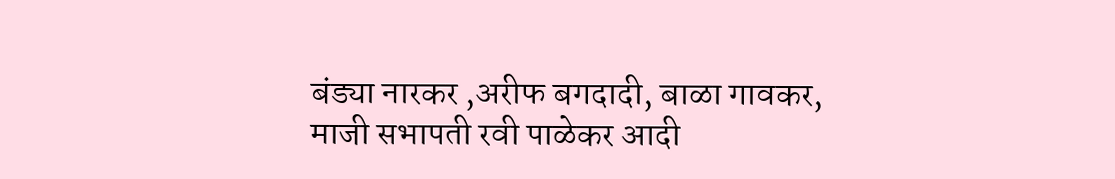बंड्या नारकर ,अरीफ बगदादी, बाळा गावकर, माजी सभापती रवी पाळेकर आदी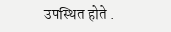उपस्थित होते .